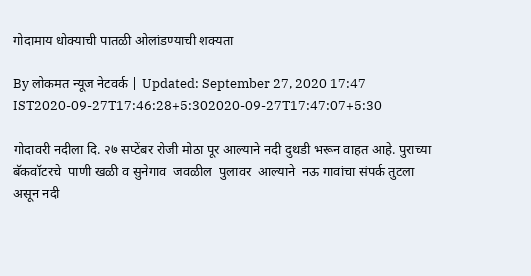गोदामाय धोक्याची पातळी ओलांडण्याची शक्यता

By लोकमत न्यूज नेटवर्क | Updated: September 27, 2020 17:47 IST2020-09-27T17:46:28+5:302020-09-27T17:47:07+5:30

गोदावरी नदीला दि. २७ सप्टेंबर रोजी मोठा पूर आल्याने नदी दुथडी भरून वाहत आहे. पुराच्या बॅकवॉटरचे  पाणी खळी व सुनेगाव  जवळील  पुलावर  आल्याने  नऊ गावांचा संपर्क तुटला असून नदी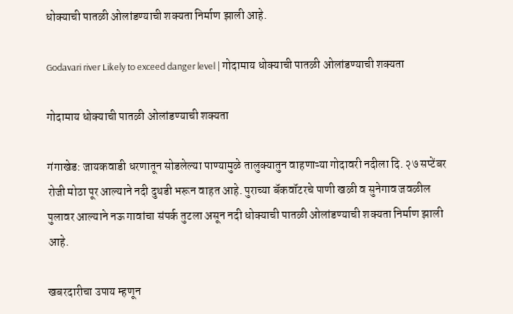धोक्याची पातळी ओलांडण्याची शक्यता निर्माण झाली आहे.

Godavari river Likely to exceed danger level | गोदामाय धोक्याची पातळी ओलांडण्याची शक्यता

गोदामाय धोक्याची पातळी ओलांडण्याची शक्यता

गंगाखेड: जायकवाडी धरणातून सोडलेल्या पाण्यामुळे तालुक्यातुन वाहणाऱ्या गोदावरी नदीला दि. २७ सप्टेंबर रोजी मोठा पूर आल्याने नदी दुथडी भरून वाहत आहे. पुराच्या बॅकवॉटरचे पाणी खळी व सुनेगाव जवळील पुलावर आल्याने नऊ गावांचा संपर्क तुटला असून नदी धोक्याची पातळी ओलांडण्याची शक्यता निर्माण झाली आहे.

खबरदारीचा उपाय म्हणून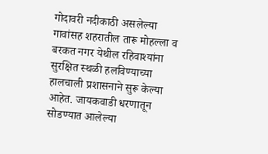गोदावरी नदीकाठी असलेल्या गावांसह शहरातील तारू मोहल्ला व बरकत नगर येथील रहिवाश्यांना सुरक्षित स्थळी हलविण्याच्या हालचाली प्रशासनाने सुरू केल्या आहेत. जायकवाडी धरणातून सोडण्यात आलेल्या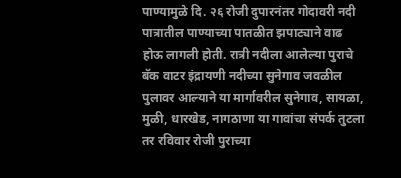पाण्यामुळे दि. २६ रोजी दुपारनंतर गोदावरी नदी पात्रातील पाण्याच्या पातळीत झपाट्याने वाढ होऊ लागली होती. रात्री नदीला आलेल्या पुराचे बॅक वाटर इंद्रायणी नदीच्या सुनेगाव जवळील पुलावर आल्याने या मार्गावरील सुनेगाव, सायळा, मुळी, धारखेड, नागठाणा या गावांचा संपर्क तुटला तर रविवार रोजी पुराच्या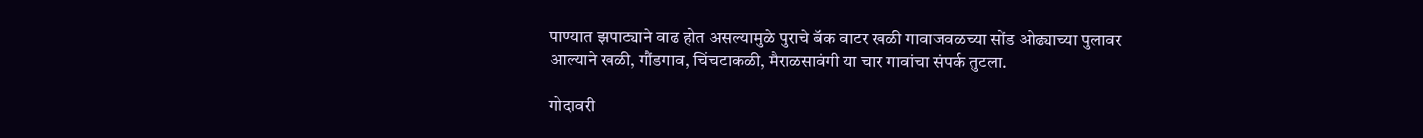पाण्यात झपाट्याने वाढ होत असल्यामुळे पुराचे बॅक वाटर खळी गावाजवळच्या सोंड ओढ्याच्या पुलावर आल्याने खळी, गौंडगाव, चिंचटाकळी, मैराळसावंगी या चार गावांचा संपर्क तुटला.

गोदावरी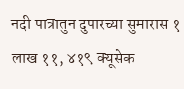नदी पात्रातुन दुपारच्या सुमारास १ लाख ११, ४१९ क्यूसेक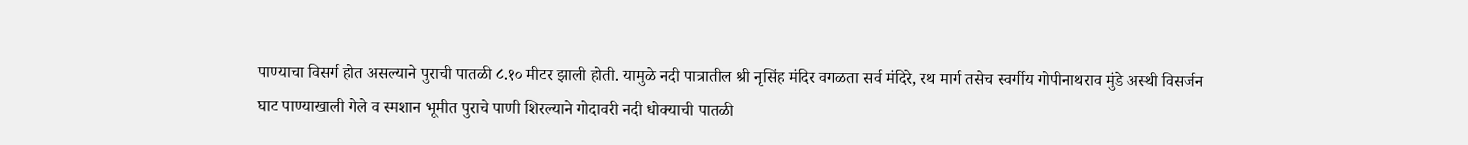पाण्याचा विसर्ग होत असल्याने पुराची पातळी ८.१० मीटर झाली होती. यामुळे नदी पात्रातील श्री नृसिंह मंदिर वगळता सर्व मंदिरे, रथ मार्ग तसेच स्वर्गीय गोपीनाथराव मुंडे अस्थी विसर्जन घाट पाण्याखाली गेले व स्मशान भूमीत पुराचे पाणी शिरल्याने गोदावरी नदी धोक्याची पातळी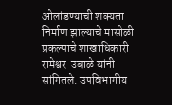ओलांडण्याची शक्यता निर्माण झाल्याचे मासोळी प्रकल्पाचे शाखाधिकारी रामेश्वर  उबाळे यांनी  सांगितले. उपविभागीय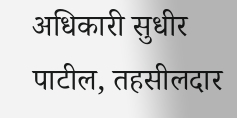अधिकारी सुधीर पाटील, तहसीलदार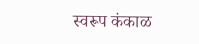स्वरूप कंकाळ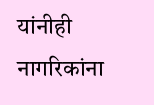यांनीही नागरिकांना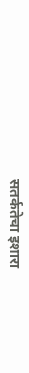सतर्कतेचा इशारा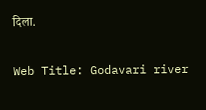दिला.

Web Title: Godavari river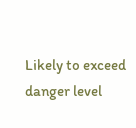Likely to exceed danger level